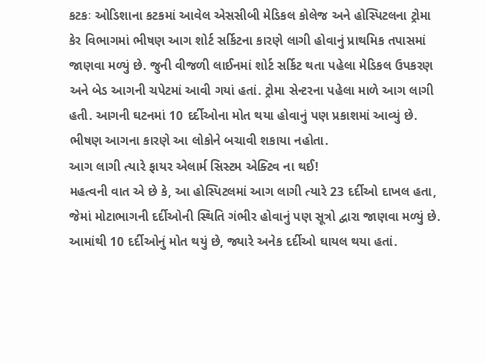કટકઃ ઓડિશાના કટકમાં આવેલ એસસીબી મેડિકલ કોલેજ અને હોસ્પિટલના ટ્રોમા કેર વિભાગમાં ભીષણ આગ શોર્ટ સર્કિટના કારણે લાગી હોવાનું પ્રાથમિક તપાસમાં જાણવા મળ્યું છે. જુની વીજળી લાઈનમાં શોર્ટ સર્કિટ થતા પહેલા મેડિકલ ઉપકરણ અને બેડ આગની ચપેટમાં આવી ગયાં હતાં. ટ્રોમા સેન્ટરના પહેલા માળે આગ લાગી હતી. આગની ઘટનમાં 10 દર્દીઓના મોત થયા હોવાનું પણ પ્રકાશમાં આવ્યું છે. ભીષણ આગના કારણે આ લોકોને બચાવી શકાયા નહોતા.
આગ લાગી ત્યારે ફાયર એલાર્મ સિસ્ટમ એક્ટિવ ના થઈ!
મહત્વની વાત એ છે કે, આ હોસ્પિટલમાં આગ લાગી ત્યારે 23 દર્દીઓ દાખલ હતા, જેમાં મોટાભાગની દર્દીઓની સ્થિતિ ગંભીર હોવાનું પણ સૂત્રો દ્વારા જાણવા મળ્યું છે. આમાંથી 10 દર્દીઓનું મોત થયું છે, જ્યારે અનેક દર્દીઓ ઘાયલ થયા હતાં.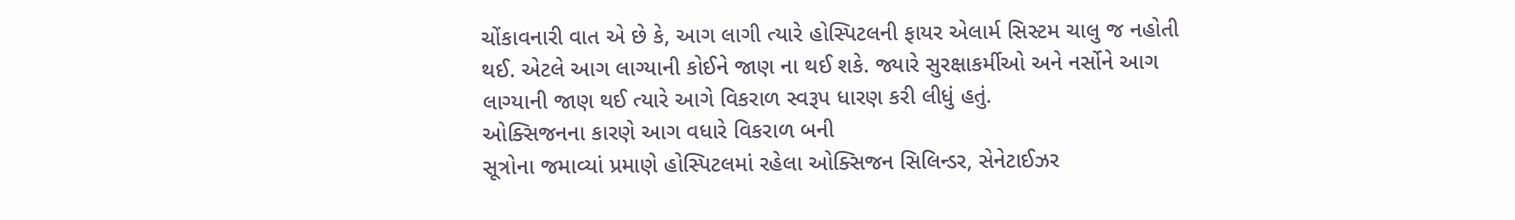ચોંકાવનારી વાત એ છે કે, આગ લાગી ત્યારે હોસ્પિટલની ફાયર એલાર્મ સિસ્ટમ ચાલુ જ નહોતી થઈ. એટલે આગ લાગ્યાની કોઈને જાણ ના થઈ શકે. જ્યારે સુરક્ષાકર્મીઓ અને નર્સોને આગ લાગ્યાની જાણ થઈ ત્યારે આગે વિકરાળ સ્વરૂપ ધારણ કરી લીધું હતું.
ઓક્સિજનના કારણે આગ વધારે વિકરાળ બની
સૂત્રોના જમાવ્યાં પ્રમાણે હોસ્પિટલમાં રહેલા ઓક્સિજન સિલિન્ડર, સેનેટાઈઝર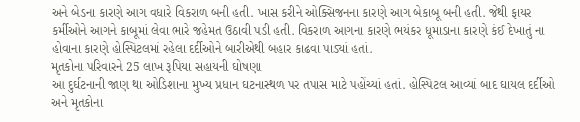અને બેડના કારણે આગ વધારે વિકરાળ બની હતી. ખાસ કરીને ઓક્સિજનના કારણે આગ બેકાબૂ બની હતી. જેથી ફાયર કર્મીઓને આગને કાબૂમાં લેવા ભારે જહેમત ઉઠાવી પડી હતી. વિકરાળ આગના કારણે ભયંકર ધૂમાડાના કારણે કંઈ દેખાતું ના હોવાના કારણે હોસ્પિટલમાં રહેલા દર્દીઓને બારીએથી બહાર કાઢવા પાડ્યાં હતાં.
મૃતકોના પરિવારને 25 લાખ રૂપિયા સહાયની ઘોષણા
આ દુર્ઘટનાની જાણ થા ઓડિશાના મુખ્ય પ્રધાન ઘટનાસ્થળ પર તપાસ માટે પહોંચ્યાં હતાં. હોસ્પિટલ આવ્યાં બાદ ઘાયલ દર્દીઓ અને મૃતકોના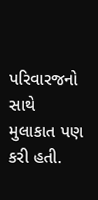પરિવારજનો સાથે મુલાકાત પણ કરી હતી.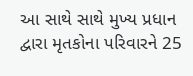આ સાથે સાથે મુખ્ય પ્રધાન દ્વારા મૃતકોના પરિવારને 25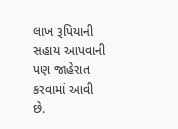લાખ રૂપિયાની સહાય આપવાની પણ જાહેરાત કરવામાં આવી છે.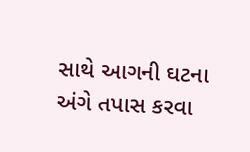સાથે આગની ઘટના અંગે તપાસ કરવા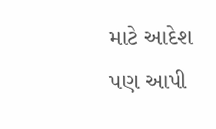માટે આદેશ પણ આપી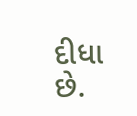દીધા છે.